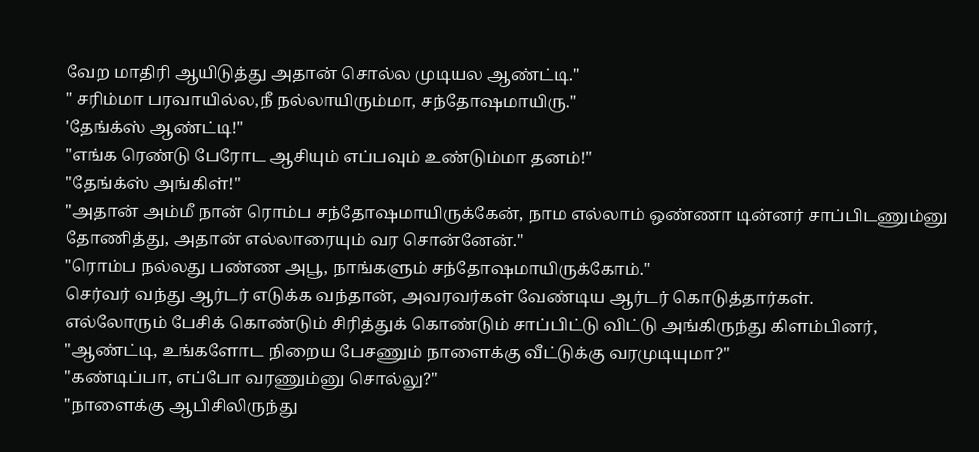வேற மாதிரி ஆயிடுத்து அதான் சொல்ல முடியல ஆண்ட்டி."
" சரிம்மா பரவாயில்ல,நீ நல்லாயிரும்மா, சந்தோஷமாயிரு."
'தேங்க்ஸ் ஆண்ட்டி!"
"எங்க ரெண்டு பேரோட ஆசியும் எப்பவும் உண்டும்மா தனம்!"
"தேங்க்ஸ் அங்கிள்!"
"அதான் அம்மீ நான் ரொம்ப சந்தோஷமாயிருக்கேன், நாம எல்லாம் ஒண்ணா டின்னர் சாப்பிடணும்னு தோணித்து, அதான் எல்லாரையும் வர சொன்னேன்."
"ரொம்ப நல்லது பண்ண அபூ, நாங்களும் சந்தோஷமாயிருக்கோம்."
செர்வர் வந்து ஆர்டர் எடுக்க வந்தான், அவரவர்கள் வேண்டிய ஆர்டர் கொடுத்தார்கள்.
எல்லோரும் பேசிக் கொண்டும் சிரித்துக் கொண்டும் சாப்பிட்டு விட்டு அங்கிருந்து கிளம்பினர், "ஆண்ட்டி, உங்களோட நிறைய பேசணும் நாளைக்கு வீட்டுக்கு வரமுடியுமா?"
"கண்டிப்பா, எப்போ வரணும்னு சொல்லு?"
"நாளைக்கு ஆபிசிலிருந்து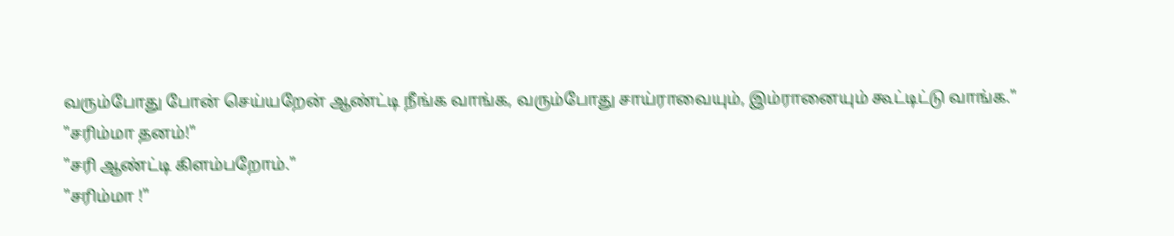வரும்போது போன் செய்யறேன் ஆண்ட்டி நீங்க வாங்க, வரும்போது சாய்ராவையும், இம்ரானையும் கூட்டிட்டு வாங்க."
"சரிம்மா தனம்!"
"சரி ஆண்ட்டி கிளம்பறோம்."
"சரிம்மா !"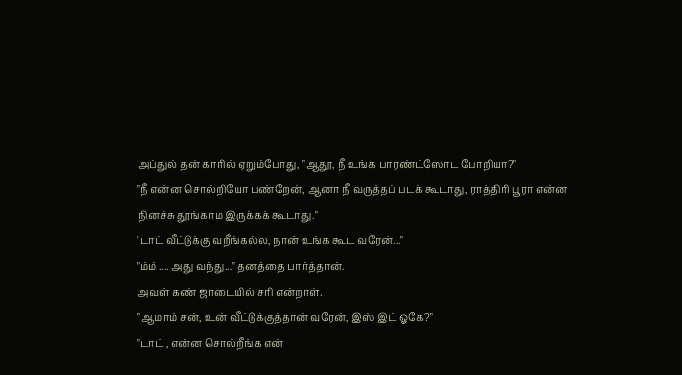அப்துல் தன் காரில் ஏறும்போது, "ஆதூ, நீ உங்க பாரண்ட்ஸோட போறியா?"
"நீ என்ன சொல்றியோ பண்றேன், ஆனா நீ வருத்தப் படக் கூடாது, ராத்திரி பூரா என்ன நினச்சு தூங்காம இருக்கக் கூடாது."
'டாட் வீட்டுக்கு வறீங்கல்ல, நான் உங்க கூட வரேன்..."
"ம்ம் .... அது வந்து..." தனத்தை பார்த்தான்.
அவள் கண் ஜாடையில் சரி என்றாள்.
"ஆமாம் சன், உன் வீட்டுக்குத்தான் வரேன், இஸ் இட் ஓகே?"
"டாட் , என்ன சொல்றீங்க என்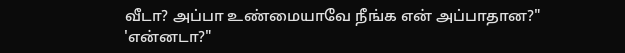வீடா? அப்பா உண்மையாவே நீங்க என் அப்பாதான?"
'என்னடா?"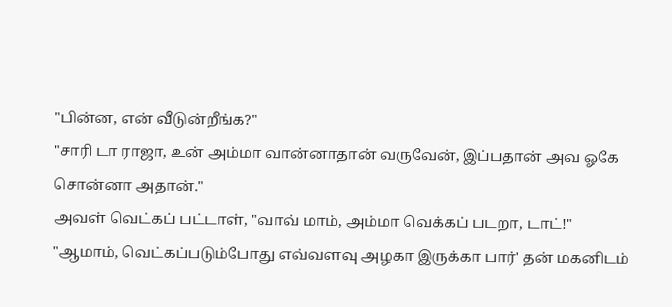"பின்ன, என் வீடுன்றீங்க?"
"சாரி டா ராஜா, உன் அம்மா வான்னாதான் வருவேன், இப்பதான் அவ ஓகே சொன்னா அதான்."
அவள் வெட்கப் பட்டாள், "வாவ் மாம், அம்மா வெக்கப் படறா, டாட்!"
"ஆமாம், வெட்கப்படும்போது எவ்வளவு அழகா இருக்கா பார்' தன் மகனிடம்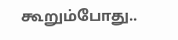கூறும்போது..